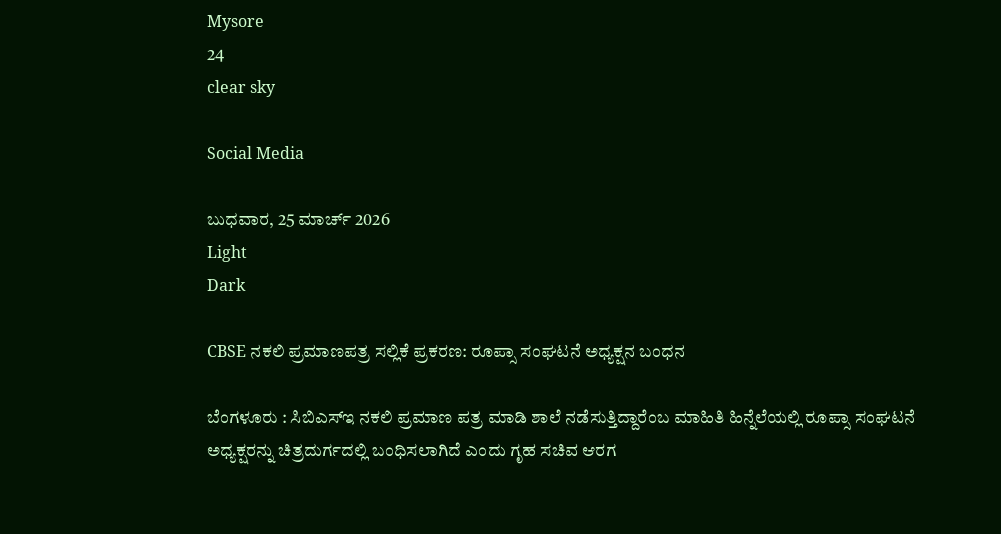Mysore
24
clear sky

Social Media

ಬುಧವಾರ, 25 ಮಾರ್ಚ್ 2026
Light
Dark

CBSE ನಕಲಿ ಪ್ರಮಾಣಪತ್ರ ಸಲ್ಲಿಕೆ ಪ್ರಕರಣ: ರೂಪ್ಸಾ ಸಂಘಟನೆ ಅಧ್ಯಕ್ಷನ ಬಂಧನ

ಬೆಂಗಳೂರು : ಸಿಬಿಎಸ್‍ಇ ನಕಲಿ ಪ್ರಮಾಣ ಪತ್ರ ಮಾಡಿ ಶಾಲೆ ನಡೆಸುತ್ತಿದ್ದಾರೆಂಬ ಮಾಹಿತಿ ಹಿನ್ನೆಲೆಯಲ್ಲಿ ರೂಪ್ಸಾ ಸಂಘಟನೆ ಅಧ್ಯಕ್ಷರನ್ನು ಚಿತ್ರದುರ್ಗದಲ್ಲಿ ಬಂಧಿಸಲಾಗಿದೆ ಎಂದು ಗೃಹ ಸಚಿವ ಆರಗ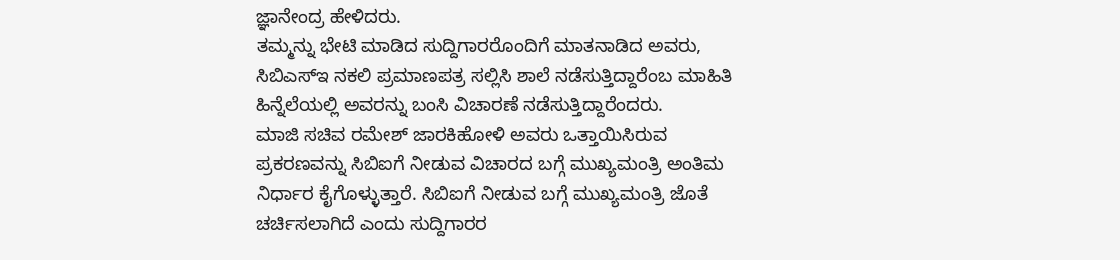ಜ್ಞಾನೇಂದ್ರ ಹೇಳಿದರು.
ತಮ್ಮನ್ನು ಭೇಟಿ ಮಾಡಿದ ಸುದ್ದಿಗಾರರೊಂದಿಗೆ ಮಾತನಾಡಿದ ಅವರು, ಸಿಬಿಎಸ್‍ಇ ನಕಲಿ ಪ್ರಮಾಣಪತ್ರ ಸಲ್ಲಿಸಿ ಶಾಲೆ ನಡೆಸುತ್ತಿದ್ದಾರೆಂಬ ಮಾಹಿತಿ ಹಿನ್ನೆಲೆಯಲ್ಲಿ ಅವರನ್ನು ಬಂಸಿ ವಿಚಾರಣೆ ನಡೆಸುತ್ತಿದ್ದಾರೆಂದರು.
ಮಾಜಿ ಸಚಿವ ರಮೇಶ್ ಜಾರಕಿಹೋಳಿ ಅವರು ಒತ್ತಾಯಿಸಿರುವ ಪ್ರಕರಣವನ್ನು ಸಿಬಿಐಗೆ ನೀಡುವ ವಿಚಾರದ ಬಗ್ಗೆ ಮುಖ್ಯಮಂತ್ರಿ ಅಂತಿಮ ನಿರ್ಧಾರ ಕೈಗೊಳ್ಳುತ್ತಾರೆ. ಸಿಬಿಐಗೆ ನೀಡುವ ಬಗ್ಗೆ ಮುಖ್ಯಮಂತ್ರಿ ಜೊತೆ ಚರ್ಚಿಸಲಾಗಿದೆ ಎಂದು ಸುದ್ದಿಗಾರರ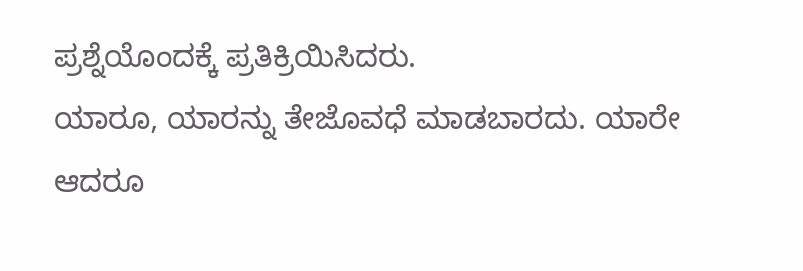ಪ್ರಶ್ನೆಯೊಂದಕ್ಕೆ ಪ್ರತಿಕ್ರಿಯಿಸಿದರು.
ಯಾರೂ, ಯಾರನ್ನು ತೇಜೊವಧೆ ಮಾಡಬಾರದು. ಯಾರೇ ಆದರೂ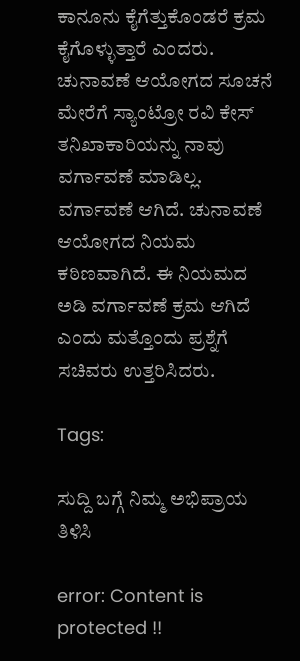ಕಾನೂನು ಕೈಗೆತ್ತುಕೊಂಡರೆ ಕ್ರಮ ಕೈಗೊಳ್ಳುತ್ತಾರೆ ಎಂದರು.
ಚುನಾವಣೆ ಆಯೋಗದ ಸೂಚನೆ ಮೇರೆಗೆ ಸ್ಯಾಂಟ್ರೋ ರವಿ ಕೇಸ್ ತನಿಖಾಕಾರಿಯನ್ನು ನಾವು ವರ್ಗಾವಣೆ ಮಾಡಿಲ್ಲ. ವರ್ಗಾವಣೆ ಆಗಿದೆ. ಚುನಾವಣೆ ಆಯೋಗದ ನಿಯಮ ಕಠಿಣವಾಗಿದೆ. ಈ ನಿಯಮದ ಅಡಿ ವರ್ಗಾವಣೆ ಕ್ರಮ ಆಗಿದೆ ಎಂದು ಮತ್ತೊಂದು ಪ್ರಶ್ನೆಗೆ ಸಚಿವರು ಉತ್ತರಿಸಿದರು.

Tags:

ಸುದ್ದಿ ಬಗ್ಗೆ ನಿಮ್ಮ ಅಭಿಪ್ರಾಯ ತಿಳಿಸಿ

error: Content is protected !!